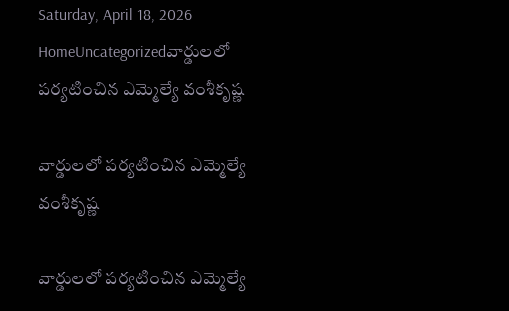Saturday, April 18, 2026
HomeUncategorizedవార్డులలో పర్యటించిన ఎమ్మెల్యే వంశీకృష్ణ

వార్డులలో పర్యటించిన ఎమ్మెల్యే వంశీకృష్ణ

వార్డులలో పర్యటించిన ఎమ్మెల్యే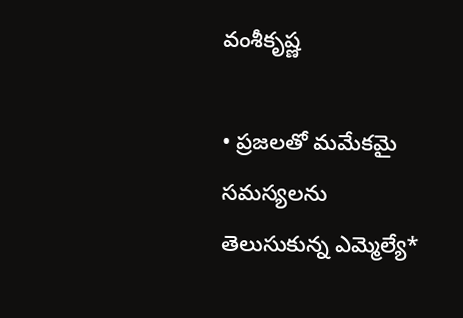వంశీకృష్ణ

• ప్రజలతో మమేకమై సమస్యలను తెలుసుకున్న ఎమ్మెల్యే*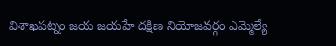విశాఖపట్నం జయ జయహే దక్షిణ నియోజవర్గం ఎమ్మెల్యే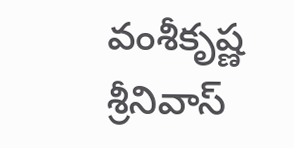వంశీకృష్ణ శ్రీనివాస్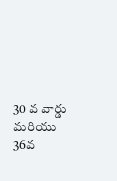30 వ వార్డు మరియు 36వ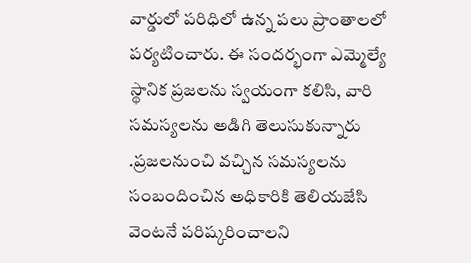వార్డులో పరిధిలో ఉన్న పలు ప్రాంతాలలో పర్యటించారు. ఈ సందర్భంగా ఎమ్మెల్యే స్థానిక ప్రజలను స్వయంగా కలిసి, వారి సమస్యలను అడిగి తెలుసుకున్నారు .ప్రజలనుంచి వచ్చిన సమస్యలను సంబందించిన అధికారికి తెలియజేసి వెంటనే పరిష్కరించాలని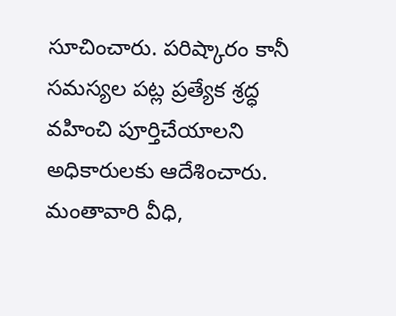సూచించారు. పరిష్కారం కానీ సమస్యల పట్ల ప్రత్యేక శ్రద్ధ వహించి పూర్తిచేయాలని అధికారులకు ఆదేశించారు. మంతావారి వీధి,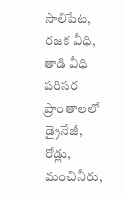సాలిపేట, రజక వీధి, తాడి వీధి పరిసర ప్రాంతాలలో డ్రైనేజీ, రోడ్లు, మంచినీరు,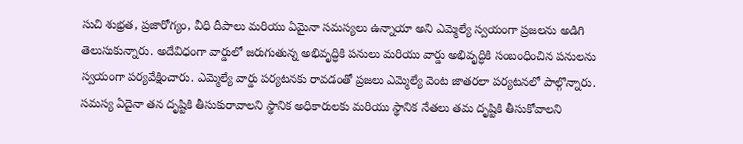సుచి శుభ్రత, ప్రజారోగ్యం, వీధి దీపాలు మరియు ఏమైనా సమస్యలు ఉన్నాయా అని ఎమ్మెల్యే స్వయంగా ప్రజలను అడిగి తెలుసుకున్నారు. అదేవిధంగా వార్డులో జరుగుతున్న అభివృద్ధికి పనులు మరియు వార్డు అభివృద్ధికి సంబంధించిన పనులను స్వయంగా పర్యవేక్షించారు. ఎమ్మెల్యే వార్డు పర్యటనకు రావడంతో ప్రజలు ఎమ్మెల్యే వెంట జాతరలా పర్యటనలో పాల్గొన్నారు. సమస్య ఏదైనా తన దృష్టికి తీసుకురావాలని స్థానిక అధికారులకు మరియు స్థానిక నేతలు తమ దృష్టికి తీసుకోవాలని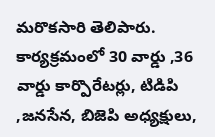మరొకసారి తెలిపారు. కార్యక్రమంలో 30 వార్డు ,36 వార్డు కార్పొరేటర్లు, టిడిపి ,జనసేన, బిజెపి అధ్యక్షులు,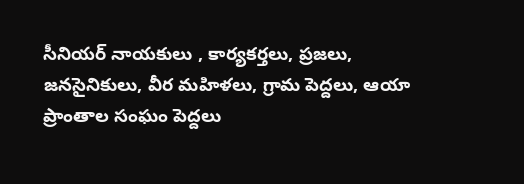సీనియర్ నాయకులు , కార్యకర్తలు, ప్రజలు, జనసైనికులు, వీర మహిళలు, గ్రామ పెద్దలు, ఆయా ప్రాంతాల సంఘం పెద్దలు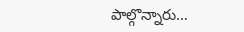పాల్గొన్నారు…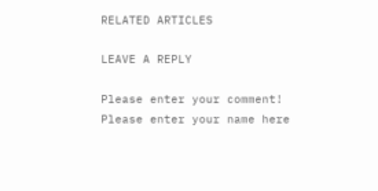RELATED ARTICLES

LEAVE A REPLY

Please enter your comment!
Please enter your name here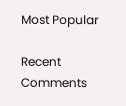Most Popular

Recent Comments